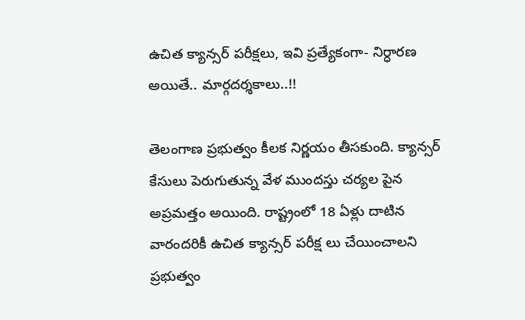ఉచిత క్యాన్సర్ పరీక్షలు, ఇవి ప్రత్యేకంగా- నిర్ధారణ అయితే.. మార్గదర్శకాలు..!!

తెలంగాణ ప్రభుత్వం కీలక నిర్ణయం తీసకుంది. క్యాన్సర్ కేసులు పెరుగుతున్న వేళ ముందస్తు చర్యల పైన అప్రమత్తం అయింది. రాష్ట్రంలో 18 ఏళ్లు దాటిన వారందరికీ ఉచిత క్యాన్సర్ పరీక్ష లు చేయించాలని ప్రభుత్వం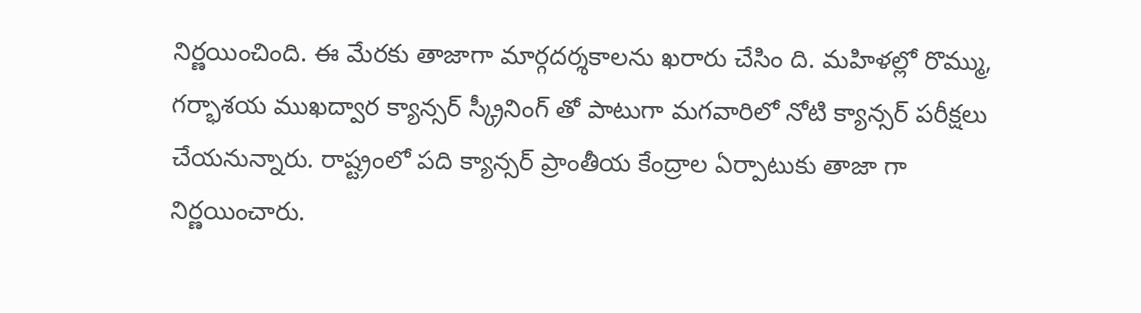నిర్ణయించింది. ఈ మేరకు తాజాగా మార్గదర్శకాలను ఖరారు చేసిం ది. మహిళల్లో రొమ్ము, గర్భాశయ ముఖద్వార క్యాన్సర్‌ స్క్రీనింగ్ తో పాటుగా మగవారిలో నోటి క్యాన్సర్‌ పరీక్షలు చేయనున్నారు. రాష్ట్రంలో పది క్యాన్సర్‌ ప్రాంతీయ కేంద్రాల ఏర్పాటుకు తాజా గా నిర్ణయించారు.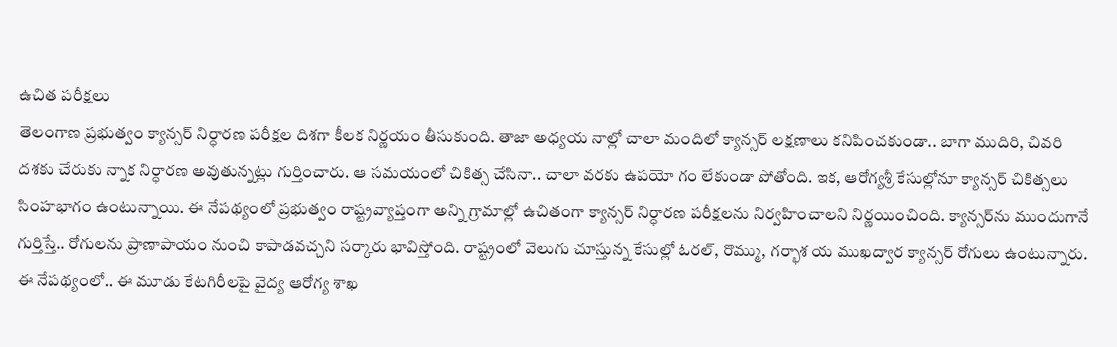ఉచిత పరీక్షలు
తెలంగాణ ప్రభుత్వం క్యాన్సర్ నిర్ధారణ పరీక్షల దిశగా కీలక నిర్ణయం తీసుకుంది. తాజా అధ్యయ నాల్లో చాలా మందిలో క్యాన్సర్‌ లక్షణాలు కనిపించకుండా.. బాగా ముదిరి, చివరి దశకు చేరుకు న్నాక నిర్ధారణ అవుతున్నట్లు గుర్తించారు. ఆ సమయంలో చికిత్స చేసినా.. చాలా వరకు ఉపయో గం లేకుండా పోతోంది. ఇక, ఆరోగ్యశ్రీ కేసుల్లోనూ క్యాన్సర్‌ చికిత్సలు సింహభాగం ఉంటున్నాయి. ఈ నేపథ్యంలో ప్రభుత్వం రాష్ట్రవ్యాప్తంగా అన్ని గ్రామాల్లో ఉచితంగా క్యాన్సర్‌ నిర్ధారణ పరీక్షలను నిర్వహించాలని నిర్ణయించింది. క్యాన్సర్‌ను ముందుగానే గుర్తిస్తే.. రోగులను ప్రాణాపాయం నుంచి కాపాడవచ్చని సర్కారు భావిస్తోంది. రాష్ట్రంలో వెలుగు చూస్తున్న కేసుల్లో ఓరల్‌, రొమ్ము, గర్భాశ య ముఖద్వార క్యాన్సర్‌ రోగులు ఉంటున్నారు. ఈ నేపథ్యంలో.. ఈ మూడు కేటగిరీలపై వైద్య ఆరోగ్య శాఖ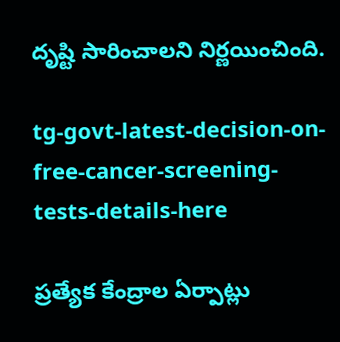దృష్టి సారించాలని నిర్ణయించింది.

tg-govt-latest-decision-on-free-cancer-screening-tests-details-here

ప్రత్యేక కేంద్రాల ఏర్పాట్లు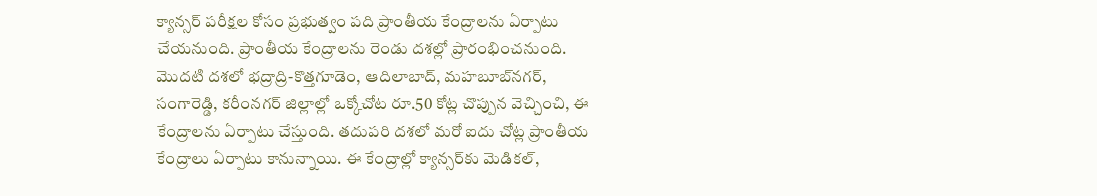క్యాన్సర్‌ పరీక్షల కోసం ప్రభుత్వం పది ప్రాంతీయ కేంద్రాలను ఏర్పాటు చేయనుంది. ప్రాంతీయ కేంద్రాలను రెండు దశల్లో ప్రారంభించనుంది. మొదటి దశలో భద్రాద్రి-కొత్తగూడెం, ఆదిలాబాద్‌, మహబూబ్‌నగర్‌, సంగారెడ్డి, కరీంనగర్‌ జిల్లాల్లో ఒక్కోచోట రూ.50 కోట్ల చొప్పున వెచ్చించి, ఈ కేంద్రాలను ఏర్పాటు చేస్తుంది. తదుపరి దశలో మరో ఐదు చోట్ల ప్రాంతీయ కేంద్రాలు ఏర్పాటు కానున్నాయి. ఈ కేంద్రాల్లో క్యాన్సర్‌కు మెడికల్‌,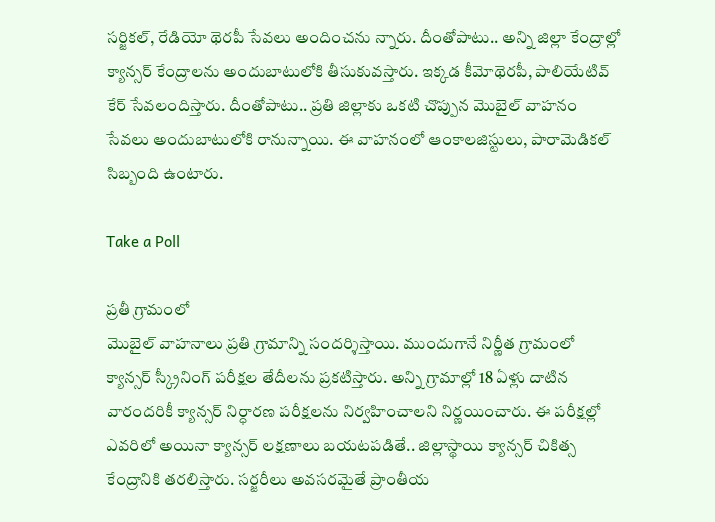సర్జికల్‌, రేడియో థెరపీ సేవలు అందించను న్నారు. దీంతోపాటు.. అన్ని జిల్లా కేంద్రాల్లో క్యాన్సర్‌ కేంద్రాలను అందుబాటులోకి తీసుకువస్తారు. ఇక్కడ కీమోథెరపీ, పాలియేటివ్‌ కేర్‌ సేవలందిస్తారు. దీంతోపాటు.. ప్రతి జిల్లాకు ఒకటి చొప్పున మొబైల్‌ వాహనం సేవలు అందుబాటులోకి రానున్నాయి. ఈ వాహనంలో ఆంకాలజిస్టులు, పారామెడికల్‌ సిబ్బంది ఉంటారు.

Take a Poll

ప్రతీ గ్రామంలో
మొబైల్‌ వాహనాలు ప్రతి గ్రామాన్ని సందర్శిస్తాయి. ముందుగానే నిర్ణీత గ్రామంలో క్యాన్సర్‌ స్క్రీనింగ్ పరీక్షల తేదీలను ప్రకటిస్తారు. అన్ని గ్రామాల్లో 18 ఏళ్లు దాటిన వారందరికీ క్యాన్సర్‌ నిర్ధారణ పరీక్షలను నిర్వహించాలని నిర్ణయించారు. ఈ పరీక్షల్లో ఎవరిలో అయినా క్యాన్సర్‌ లక్షణాలు బయటపడితే.. జిల్లాస్థాయి క్యాన్సర్‌ చికిత్స కేంద్రానికి తరలిస్తారు. సర్జరీలు అవసరమైతే ప్రాంతీయ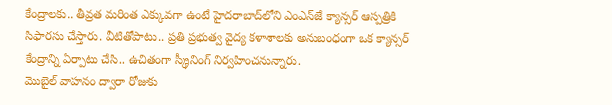కేంద్రాలకు.. తీవ్రత మరింత ఎక్కువగా ఉంటే హైదరాబాద్‌లోని ఎంఎన్‌జే క్యాన్సర్‌ ఆస్పత్రికి సిఫారసు చేస్తారు. వీటితోపాటు.. ప్రతి ప్రభుత్వ వైద్య కళాశాలకు అనుబంధంగా ఒక క్యాన్సర్‌ కేంద్రాన్ని ఏర్పాటు చేసి.. ఉచితంగా స్క్రీనింగ్ నిర్వహించనున్నారు.
మొబైల్‌ వాహనం ద్వారా రోజుకు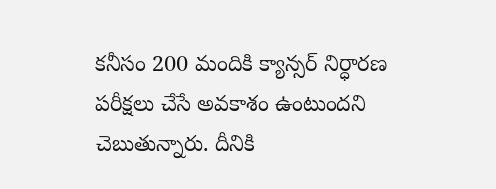కనీసం 200 మందికి క్యాన్సర్‌ నిర్ధారణ పరీక్షలు చేసే అవకాశం ఉంటుందని చెబుతున్నారు. దీనికి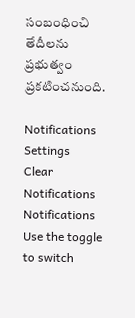సంబంధించి తేదీలను ప్రభుత్వం ప్రకటించనుంది.

Notifications
Settings
Clear Notifications
Notifications
Use the toggle to switch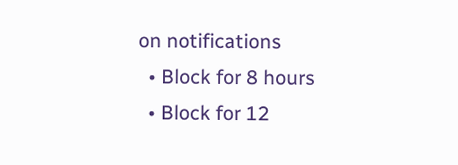on notifications
  • Block for 8 hours
  • Block for 12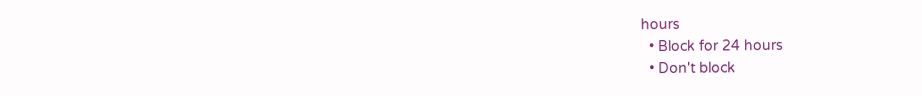hours
  • Block for 24 hours
  • Don't block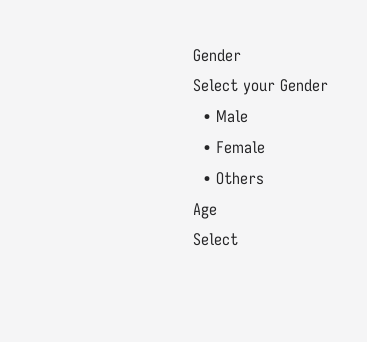Gender
Select your Gender
  • Male
  • Female
  • Others
Age
Select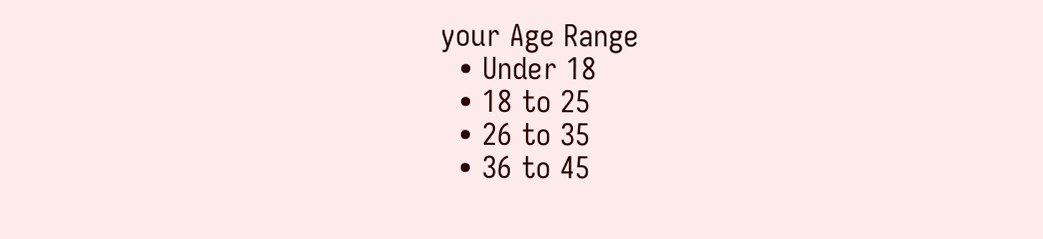your Age Range
  • Under 18
  • 18 to 25
  • 26 to 35
  • 36 to 45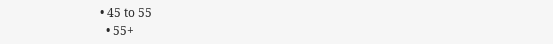• 45 to 55
  • 55+